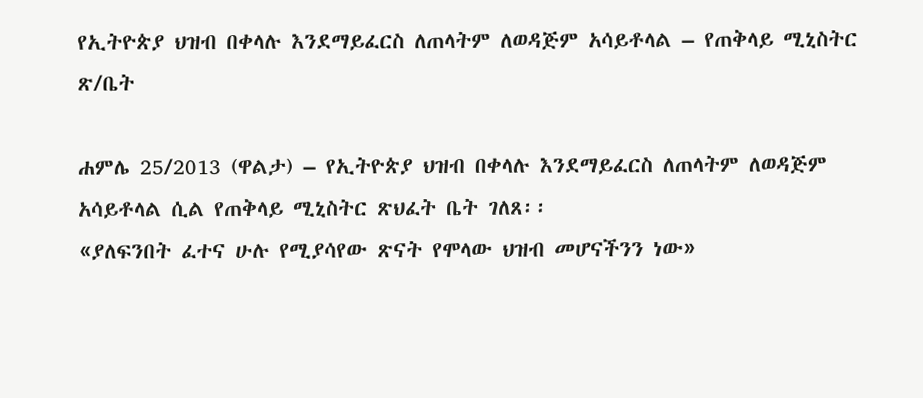የኢትዮጵያ ህዝብ በቀላሉ እንደማይፈርስ ለጠላትም ለወዳጅም አሳይቶላል – የጠቅላይ ሚኒስትር ጽ/ቤት

ሐምሌ 25/2013 (ዋልታ) – የኢትዮጵያ ህዝብ በቀላሉ እንደማይፈርስ ለጠላትም ለወዳጅም አሳይቶላል ሲል የጠቅላይ ሚኒስትር ጽህፈት ቤት ገለጸ፡፡
«ያለፍንበት ፈተና ሁሉ የሚያሳየው ጽናት የሞላው ህዝብ መሆናችንን ነው»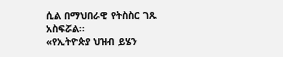ሲል በማህበራዊ የትስስር ገጹ አስፍሯል፡፡
«የኢትዮጵያ ህዝብ ይሄን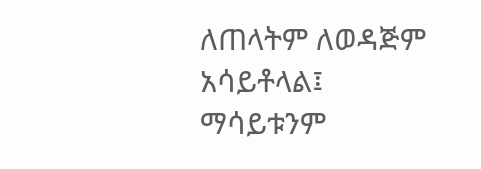ለጠላትም ለወዳጅም አሳይቶላል፤ ማሳይቱንም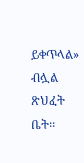ይቀጥላል» ብሏል ጽህፈት ቤት፡፡